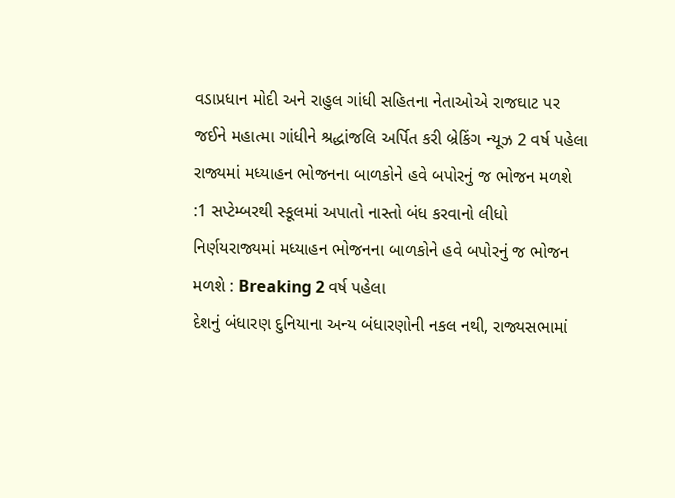વડાપ્રધાન મોદી અને રાહુલ ગાંધી સહિતના નેતાઓએ રાજઘાટ પર જઈને મહાત્મા ગાંધીને શ્રદ્ધાંજલિ અર્પિત કરી બ્રેકિંગ ન્યૂઝ 2 વર્ષ પહેલા
રાજ્યમાં મધ્યાહન ભોજનના બાળકોને હવે બપોરનું જ ભોજન મળશે :1 સપ્ટેમ્બરથી સ્કૂલમાં અપાતો નાસ્તો બંધ કરવાનો લીધો નિર્ણયરાજ્યમાં મધ્યાહન ભોજનના બાળકોને હવે બપોરનું જ ભોજન મળશે : Breaking 2 વર્ષ પહેલા
દેશનું બંધારણ દુનિયાના અન્ય બંધારણોની નકલ નથી, રાજ્યસભામાં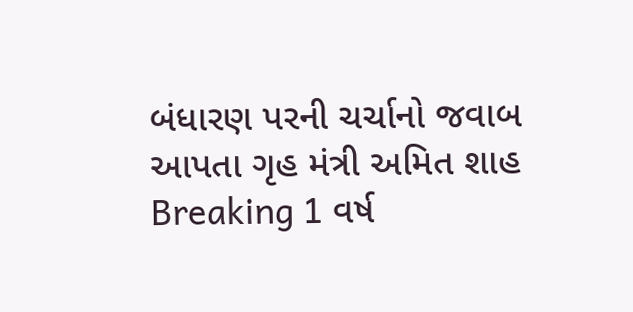બંધારણ પરની ચર્ચાનો જવાબ આપતા ગૃહ મંત્રી અમિત શાહ Breaking 1 વર્ષ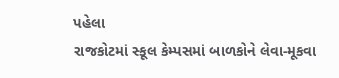પહેલા
રાજકોટમાં સ્કૂલ કેમ્પસમાં બાળકોને લેવા-મૂકવા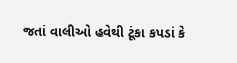જતાં વાલીઓ હવેથી ટૂંકા કપડાં કે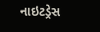નાઇટડ્રેસ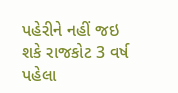પહેરીને નહીં જઇ શકે રાજકોટ 3 વર્ષ પહેલા